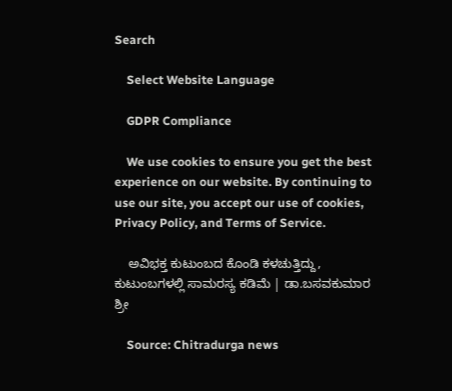Search

    Select Website Language

    GDPR Compliance

    We use cookies to ensure you get the best experience on our website. By continuing to use our site, you accept our use of cookies, Privacy Policy, and Terms of Service.

    ಅವಿಭಕ್ತ ಕುಟುಂಬದ ಕೊಂಡಿ ಕಳಚುತ್ತಿದ್ದು, ಕುಟುಂಬಗಳಲ್ಲಿ ಸಾಮರಸ್ಯ ಕಡಿಮೆ | ಡಾ.ಬಸವಕುಮಾರ ಶ್ರೀ

    Source: Chitradurga news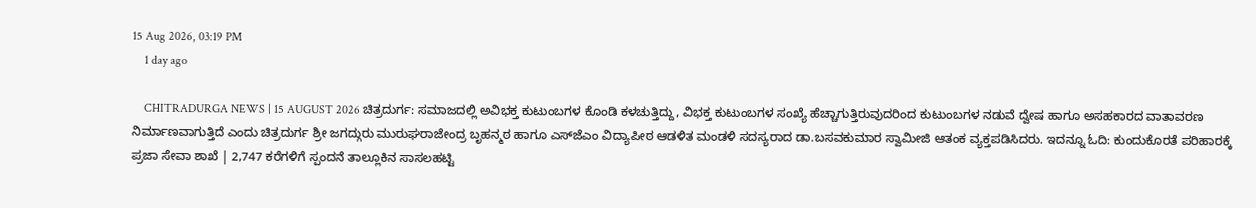15 Aug 2026, 03:19 PM
    1 day ago

    CHITRADURGA NEWS | 15 AUGUST 2026 ಚಿತ್ರದುರ್ಗ: ಸಮಾಜದಲ್ಲಿ ಅವಿಭಕ್ತ ಕುಟುಂಬಗಳ ಕೊಂಡಿ ಕಳಚುತ್ತಿದ್ದು, ವಿಭಕ್ತ ಕುಟುಂಬಗಳ ಸಂಖ್ಯೆ ಹೆಚ್ಚಾಗುತ್ತಿರುವುದರಿಂದ ಕುಟುಂಬಗಳ ನಡುವೆ ದ್ವೇಷ ಹಾಗೂ ಅಸಹಕಾರದ ವಾತಾವರಣ ನಿರ್ಮಾಣವಾಗುತ್ತಿದೆ ಎಂದು ಚಿತ್ರದುರ್ಗ ಶ್ರೀ ಜಗದ್ಗುರು ಮುರುಘರಾಜೇಂದ್ರ ಬೃಹನ್ಮಠ ಹಾಗೂ ಎಸ್‌ಜೆಎಂ ವಿದ್ಯಾಪೀಠ ಆಡಳಿತ ಮಂಡಳಿ ಸದಸ್ಯರಾದ ಡಾ.ಬಸವಕುಮಾರ ಸ್ವಾಮೀಜಿ ಆತಂಕ ವ್ಯಕ್ತಪಡಿಸಿದರು. ಇದನ್ನೂ ಓದಿ: ಕುಂದುಕೊರತೆ ಪರಿಹಾರಕ್ಕೆ ಪ್ರಜಾ ಸೇವಾ ಶಾಖೆ | 2,747 ಕರೆಗಳಿಗೆ ಸ್ಪಂದನೆ ತಾಲ್ಲೂಕಿನ ಸಾಸಲಹಟ್ಟಿ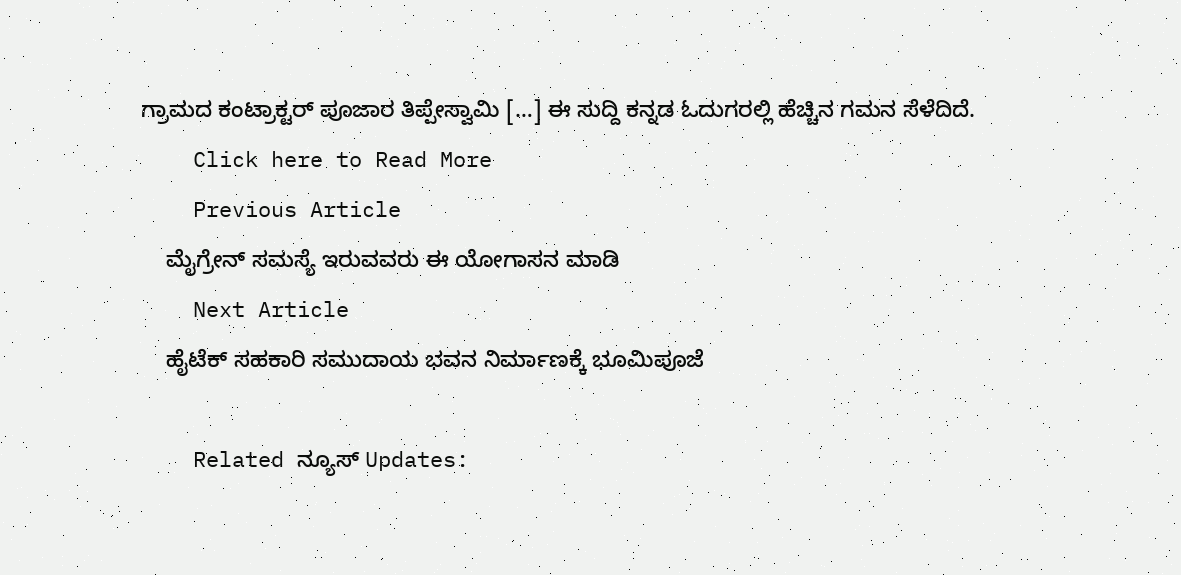ಗ್ರಾಮದ ಕಂಟ್ರಾಕ್ಟರ್ ಪೂಜಾರ ತಿಪ್ಪೇಸ್ವಾಮಿ […] ಈ ಸುದ್ದಿ ಕನ್ನಡ ಓದುಗರಲ್ಲಿ ಹೆಚ್ಚಿನ ಗಮನ ಸೆಳೆದಿದೆ.
    Click here to Read More
    Previous Article
    ಮೈಗ್ರೇನ್ ಸಮಸ್ಯೆ ಇರುವವರು ಈ ಯೋಗಾಸನ ಮಾಡಿ
    Next Article
    ಹೈಟೆಕ್ ಸಹಕಾರಿ ಸಮುದಾಯ ಭವನ ನಿರ್ಮಾಣಕ್ಕೆ ಭೂಮಿಪೂಜೆ

    Related ನ್ಯೂಸ್ Updates: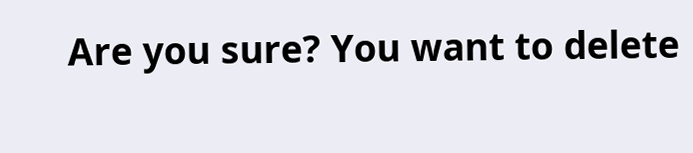Are you sure? You want to delete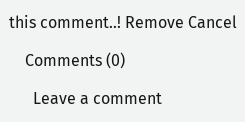this comment..! Remove Cancel

    Comments (0)

      Leave a comment